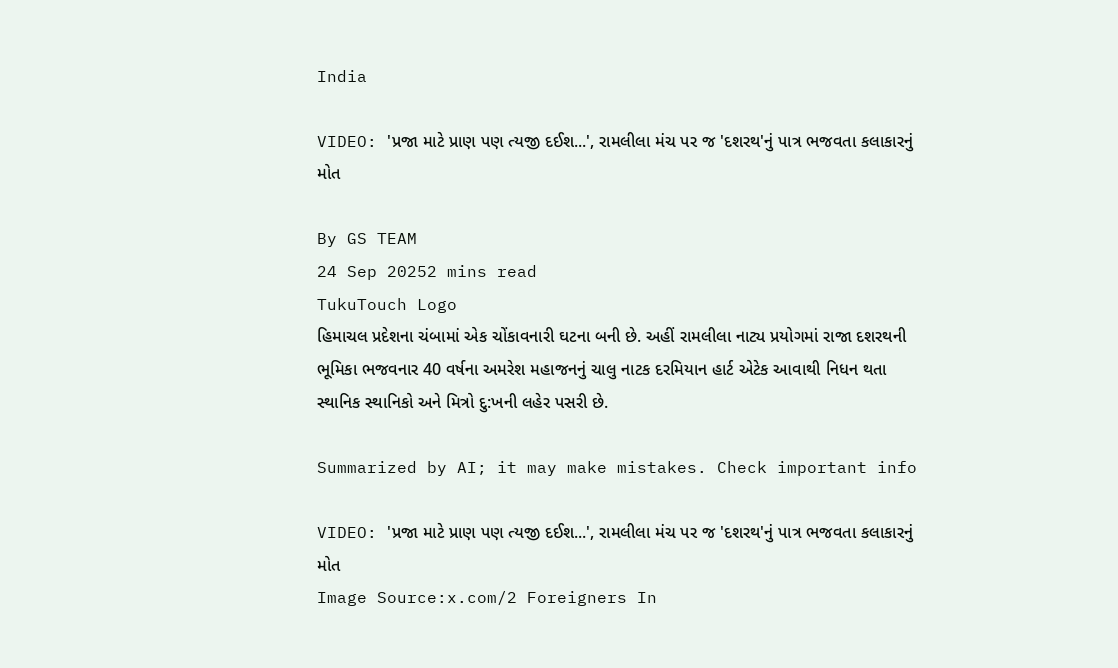India

VIDEO: 'પ્રજા માટે પ્રાણ પણ ત્યજી દઈશ...', રામલીલા મંચ પર જ 'દશરથ'નું પાત્ર ભજવતા કલાકારનું મોત

By GS TEAM
24 Sep 20252 mins read
TukuTouch Logo
હિમાચલ પ્રદેશના ચંબામાં એક ચોંકાવનારી ઘટના બની છે. અહીં રામલીલા નાટ્ય પ્રયોગમાં રાજા દશરથની ભૂમિકા ભજવનાર 40 વર્ષના અમરેશ મહાજનનું ચાલુ નાટક દરમિયાન હાર્ટ એટેક આવાથી નિધન થતા સ્થાનિક સ્થાનિકો અને મિત્રો દુ:ખની લહેર પસરી છે.

Summarized by AI; it may make mistakes. Check important info

VIDEO: 'પ્રજા માટે પ્રાણ પણ ત્યજી દઈશ...', રામલીલા મંચ પર જ 'દશરથ'નું પાત્ર ભજવતા કલાકારનું મોત
Image Source:x.com/2 Foreigners In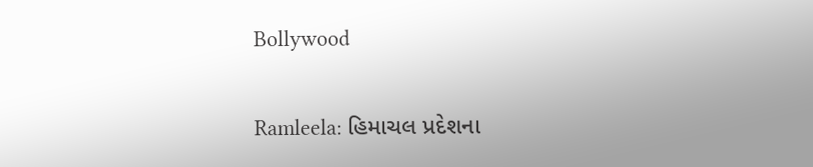Bollywood

Ramleela: હિમાચલ પ્રદેશના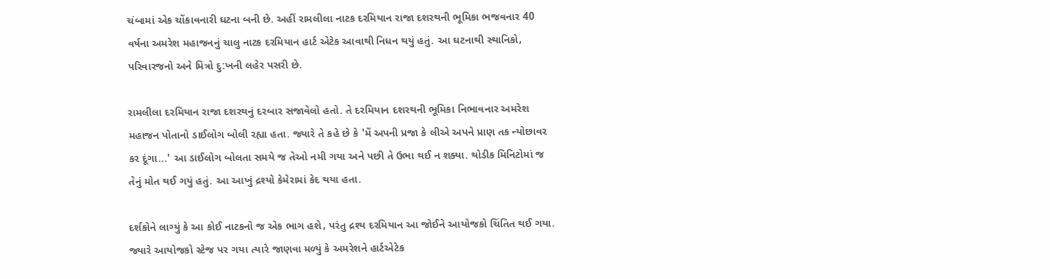ચંબામાં એક ચોંકાવનારી ઘટના બની છે. અહીં રામલીલા નાટક દરમિયાન રાજા દશરથની ભૂમિકા ભજવનાર 40 વર્ષના અમરેશ મહાજનનું ચાલુ નાટક દરમિયાન હાર્ટ એટેક આવાથી નિધન થયું હતું. આ ઘટનાથી સ્થાનિકો, પરિવારજનો અને મિત્રો દુ:ખની લહેર પસરી છે.

રામલીલા દરમિયાન રાજા દશરથનું દરબાર સજાવેલો હતો. તે દરમિયાન દશરથની ભૂમિકા નિભાવનાર અમરેશ મહાજન પોતાનો ડાઈલોગ બોલી રહ્યા હતા. જ્યારે તે કહે છે કે 'મેં અપની પ્રજા કે લીએ અપને પ્રાણ તક ન્યોછાવર કર દૂંગા...' આ ડાઈલોગ બોલતા સમયે જ તેઓ નમી ગયા અને પછી તે ઉભા થઈ ન શક્યા. થોડીક મિનિટોમાં જ તેનું મોત થઈ ગયું હતું. આ આખું દ્રશ્યો કેમેરામાં કેદ થયા હતા.

દર્શકોને લાગ્યું કે આ કોઈ નાટકનો જ એક ભાગ હશે, પરંતુ દ્રશ્ય દરમિયાન આ જોઈને આયોજકો ચિંતિત થઈ ગયા. જ્યારે આયોજકો સ્ટેજ પર ગયા ત્યારે જાણવા મળ્યું કે અમરેશને હાર્ટએટેક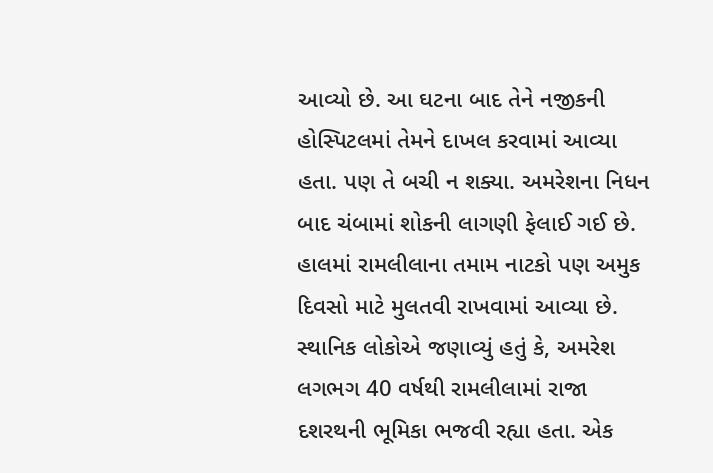આવ્યો છે. આ ઘટના બાદ તેને નજીકની હોસ્પિટલમાં તેમને દાખલ કરવામાં આવ્યા હતા. પણ તે બચી ન શક્યા. અમરેશના નિધન બાદ ચંબામાં શોકની લાગણી ફેલાઈ ગઈ છે. હાલમાં રામલીલાના તમામ નાટકો પણ અમુક દિવસો માટે મુલતવી રાખવામાં આવ્યા છે. સ્થાનિક લોકોએ જણાવ્યું હતું કે, અમરેશ લગભગ 40 વર્ષથી રામલીલામાં રાજા દશરથની ભૂમિકા ભજવી રહ્યા હતા. એક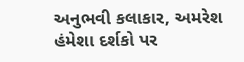અનુભવી કલાકાર, અમરેશ હંમેશા દર્શકો પર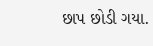છાપ છોડી ગયા.